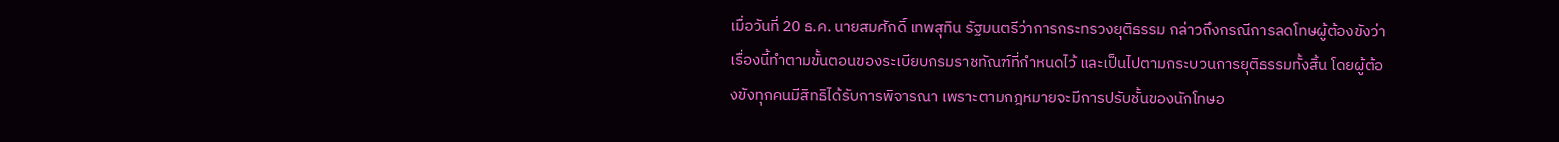เมื่อวันที่ 20 ธ.ค. นายสมศักดิ์ เทพสุทิน รัฐมนตรีว่าการกระทรวงยุติธรรม กล่าวถึงกรณีการลดโทษผู้ต้องขังว่า เรื่องนี้ทำตามขั้นตอนของระเบียบกรมราชทัณฑ์ที่กำหนดไว้ และเป็นไปตามกระบวนการยุติธรรมทั้งสิ้น โดยผู้ต้องขังทุกคนมีสิทธิได้รับการพิจารณา เพราะตามกฎหมายจะมีการปรับชั้นของนักโทษอ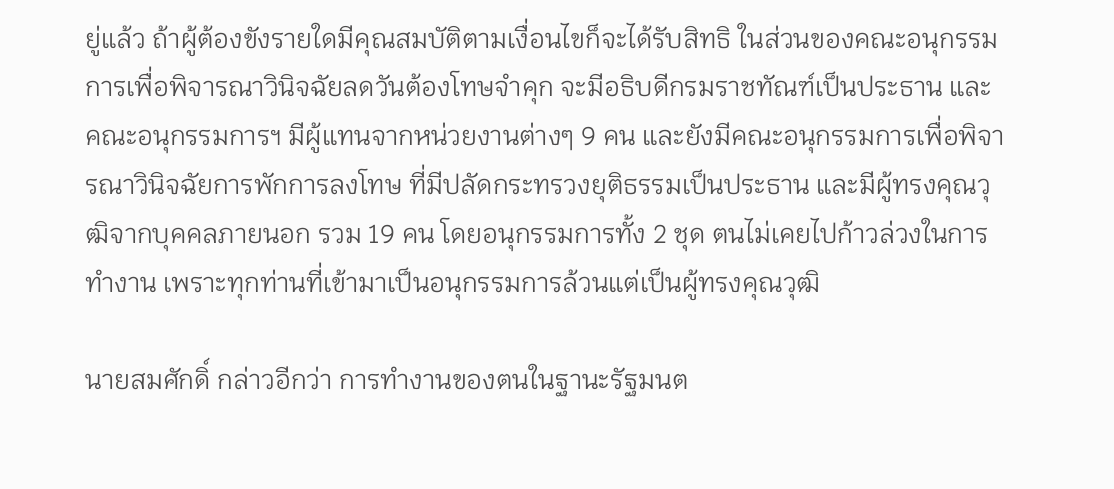ยู่แล้ว ถ้าผู้ต้องขังรายใดมีคุณสมบัติตามเงื่อนไขก็จะได้รับสิทธิ ในส่วนของคณะอนุกรรมการเพื่อพิจารณาวินิจฉัยลดวันต้องโทษจำคุก จะมีอธิบดีกรมราชทัณฑ์เป็นประธาน และคณะอนุกรรมการฯ มีผู้แทนจากหน่วยงานต่างๆ 9 คน และยังมีคณะอนุกรรมการเพื่อพิจารณาวินิจฉัยการพักการลงโทษ ที่มีปลัดกระทรวงยุติธรรมเป็นประธาน และมีผู้ทรงคุณวุฒิจากบุคคลภายนอก รวม 19 คน โดยอนุกรรมการทั้ง 2 ชุด ตนไม่เคยไปก้าวล่วงในการทำงาน เพราะทุกท่านที่เข้ามาเป็นอนุกรรมการล้วนแต่เป็นผู้ทรงคุณวุฒิ

นายสมศักดิ์ กล่าวอีกว่า การทำงานของตนในฐานะรัฐมนต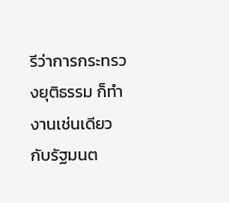รีว่าการกระทรวงยุติธรรม ก็ทำงานเช่นเดียวกับรัฐมนต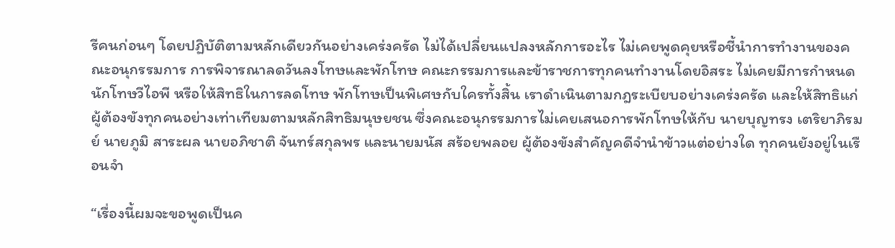รีคนก่อนๆ โดยปฏิบัติตามหลักเดียวกันอย่างเคร่งครัด ไม่ได้เปลี่ยนแปลงหลักการอะไร ไม่เคยพูดคุยหรือชี้นำการทำงานของคณะอนุกรรมการ การพิจารณาลดวันลงโทษและพักโทษ คณะกรรมการและข้าราชการทุกคนทำงานโดยอิสระ ไม่เคยมีการกำหนดนักโทษวีไอพี หรือให้สิทธิในการลดโทษ พักโทษเป็นพิเศษกับใครทั้งสิ้น เราดำเนินตามกฎระเบียบอย่างเคร่งครัด และให้สิทธิแก่ผู้ต้องขังทุกคนอย่างเท่าเทียมตามหลักสิทธิมนุษยชน ซึ่งคณะอนุกรรมการไม่เคยเสนอการพักโทษให้กับ นายบุญทรง เตริยาภิรมย์ นายภูมิ สาระผล นายอภิชาติ จันทร์สกุลพร และนายมนัส สร้อยพลอย ผู้ต้องขังสำคัญคดีจำนำข้าวแต่อย่างใด ทุกคนยังอยู่ในเรือนจำ

“เรื่องนี้ผมจะขอพูดเป็นค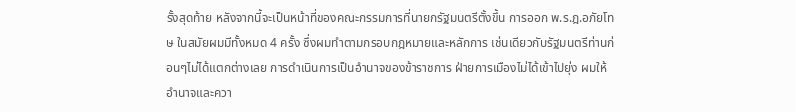รั้งสุดท้าย หลังจากนี้จะเป็นหน้าที่ของคณะกรรมการที่นายกรัฐมนตรีตั้งขึ้น การออก พ.ร.ฎ.อภัยโทษ ในสมัยผมมีทั้งหมด 4 ครั้ง ซึ่งผมทำตามกรอบกฎหมายและหลักการ เช่นเดียวกับรัฐมนตรีท่านก่อนๆไม่ได้แตกต่างเลย การดำเนินการเป็นอำนาจของข้าราชการ ฝ่ายการเมืองไม่ได้เข้าไปยุ่ง ผมให้อำนาจและควา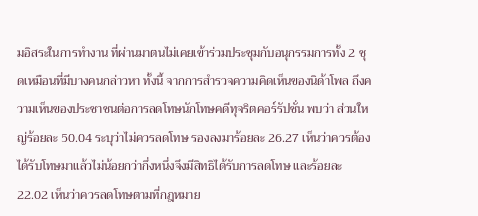มอิสระในการทำงาน ที่ผ่านมาตนไม่เคยเข้าร่วมประชุมกับอนุกรรมการทั้ง 2 ชุดเหมือนที่มีบางคนกล่าวหา ทั้งนี้ จากการสำรวจความคิดเห็นของนิด้าโพล ถึงความเห็นของประชาชนต่อการลดโทษนักโทษคดีทุจริตคอร์รัปชั่น พบว่า ส่วนใหญ่ร้อยละ 50.04 ระบุว่าไม่ควรลดโทษ รองลงมาร้อยละ 26.27 เห็นว่าควรต้องได้รับโทษมาแล้วไม่น้อยกว่ากึ่งหนึ่งจึงมีสิทธิได้รับการลดโทษ และร้อยละ 22.02 เห็นว่าควรลดโทษตามที่กฎหมาย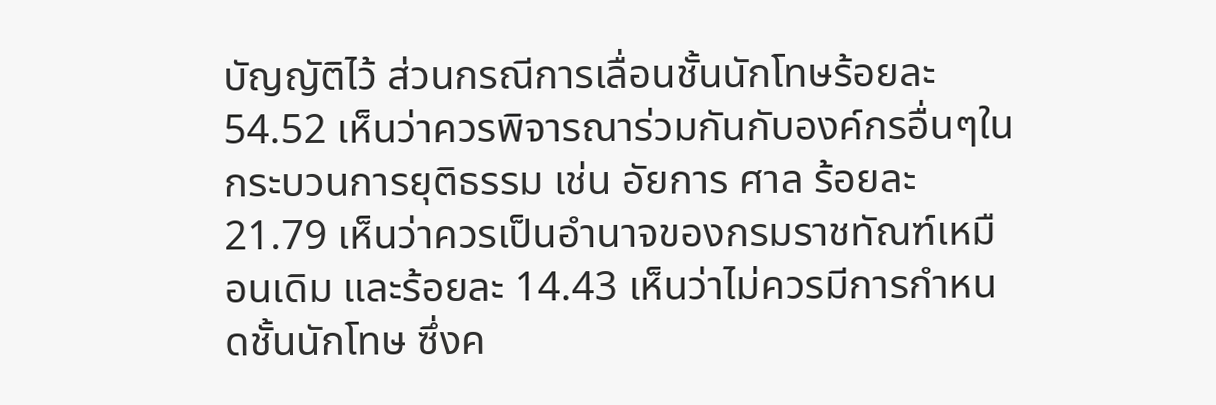บัญญัติไว้ ส่วนกรณีการเลื่อนชั้นนักโทษร้อยละ 54.52 เห็นว่าควรพิจารณาร่วมกันกับองค์กรอื่นๆในกระบวนการยุติธรรม เช่น อัยการ ศาล ร้อยละ 21.79 เห็นว่าควรเป็นอำนาจของกรมราชทัณฑ์เหมือนเดิม และร้อยละ 14.43 เห็นว่าไม่ควรมีการกำหนดชั้นนักโทษ ซึ่งค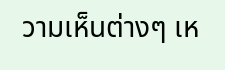วามเห็นต่างๆ เห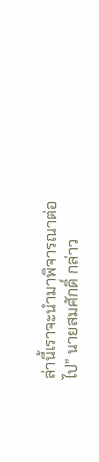ล่านี้เราจะนำมาพิจารณาต่อไป” นายสมศักดิ์ กล่าว